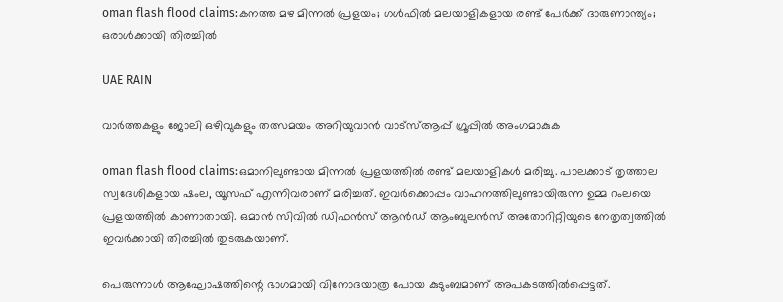oman flash flood claims:കനത്ത മഴ മിന്നൽ പ്രളയം; ഗൾഫിൽ മലയാളികളായ രണ്ട് പേർക്ക് ദാരുണാന്ത്യം; ഒരാൾക്കായി തിരച്ചിൽ

UAE RAIN

വാർത്തകളും ജോലി ഒഴിവുകളും തത്സമയം അറിയുവാൻ വാട്സ്ആപ്പ് ഗ്രൂപ്പിൽ അംഗമാകുക

oman flash flood claims:ഒമാനിലുണ്ടായ മിന്നൽ പ്രളയത്തിൽ രണ്ട് മലയാളികൾ മരിച്ചു. പാലക്കാട് തൃത്താല സ്വദേശികളായ ഷംല, യൂസഫ് എന്നിവരാണ് മരിച്ചത്. ഇവർക്കൊപ്പം വാഹനത്തിലുണ്ടായിരുന്ന ഉമ്മ റംലയെ പ്രളയത്തിൽ കാണാതായി. ഒമാൻ സിവിൽ ഡിഫൻസ് ആൻഡ് ആംബുലൻസ് അതോറിറ്റിയുടെ നേതൃത്വത്തിൽ ഇവർക്കായി തിരച്ചിൽ തുടരുകയാണ്.

പെരുന്നാൾ ആഘോഷത്തിന്റെ ഭാഗമായി വിനോദയാത്ര പോയ കുടുംബമാണ് അപകടത്തിൽപ്പെട്ടത്.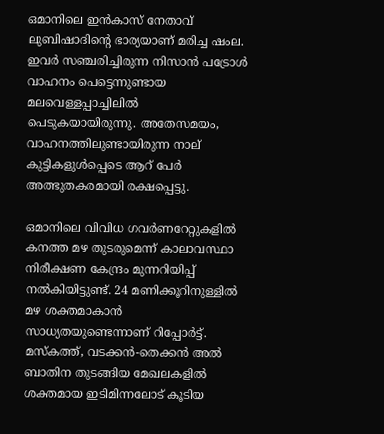ഒമാനിലെ ഇൻകാസ് നേതാവ് ലുബിഷാദിന്റെ ഭാര്യയാണ് മരിച്ച ഷംല. ഇവർ സഞ്ചരിച്ചിരുന്ന നിസാൻ പട്രോൾ വാഹനം പെട്ടെന്നുണ്ടായ മലവെള്ളപ്പാച്ചിലിൽ പെടുകയായിരുന്നു. അതേസമയം, വാഹനത്തിലുണ്ടായിരുന്ന നാല് കുട്ടികളുൾപ്പെടെ ആറ് പേർ അത്ഭുതകരമായി രക്ഷപ്പെട്ടു.

ഒമാനിലെ വിവിധ ഗവർണറേറ്റുകളിൽ കനത്ത മഴ തുടരുമെന്ന് കാലാവസ്ഥാ നിരീക്ഷണ കേന്ദ്രം മുന്നറിയിപ്പ് നൽകിയിട്ടുണ്ട്. 24 മണിക്കൂറിനുള്ളിൽ മഴ ശക്തമാകാൻ സാധ്യതയുണ്ടെന്നാണ് റിപ്പോർട്ട്. മസ്കത്ത്, വടക്കൻ-തെക്കൻ അൽ ബാതിന തുടങ്ങിയ മേഖലകളിൽ ശക്തമായ ഇടിമിന്നലോട് കൂടിയ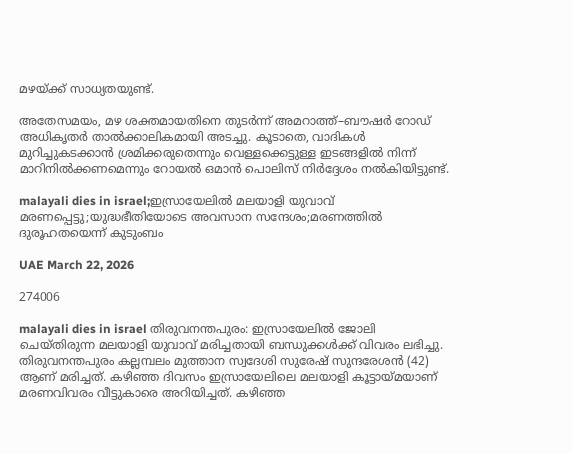മഴയ്ക്ക് സാധ്യതയുണ്ട്.

അതേസമയം, മഴ ശക്തമായതിനെ തുടർന്ന് അമറാത്ത്–ബൗഷർ റോഡ് അധികൃതർ താൽക്കാലികമായി അടച്ചു. കൂടാതെ, വാദികൾ മുറിച്ചുകടക്കാൻ ശ്രമിക്കരുതെന്നും വെള്ളക്കെട്ടുള്ള ഇടങ്ങളിൽ നിന്ന് മാറിനിൽക്കണമെന്നും റോയൽ ഒമാൻ പൊലിസ് നിർദ്ദേശം നൽകിയിട്ടുണ്ട്.

malayali dies in israel;ഇസ്രായേലിൽ മലയാളി യുവാവ് മരണപ്പെട്ടു;യുദ്ധഭീതിയോടെ അവസാന സന്ദേശം;മരണത്തിൽ ദുരൂഹതയെന്ന് കുടുംബം

UAE March 22, 2026

274006

malayali dies in israel തിരുവനന്തപുരം: ഇസ്രായേലിൽ ജോലി ചെയ്തിരുന്ന മലയാളി യുവാവ് മരിച്ചതായി ബന്ധുക്കൾക്ക് വിവരം ലഭിച്ചു. തിരുവനന്തപുരം കല്ലമ്പലം മുത്താന സ്വദേശി സുരേഷ് സുന്ദരേശൻ (42) ആണ് മരിച്ചത്. കഴിഞ്ഞ ദിവസം ഇസ്രായേലിലെ മലയാളി കൂട്ടായ്മയാണ് മരണവിവരം വീട്ടുകാരെ അറിയിച്ചത്. കഴിഞ്ഞ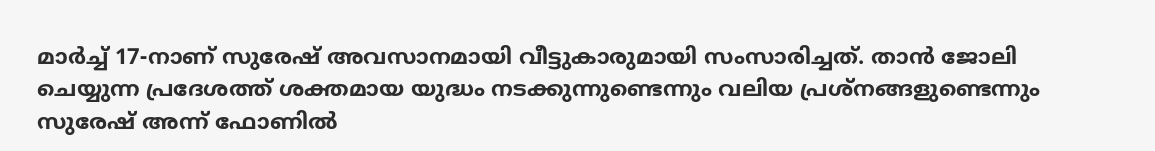മാർച്ച് 17-നാണ് സുരേഷ് അവസാനമായി വീട്ടുകാരുമായി സംസാരിച്ചത്. താൻ ജോലി ചെയ്യുന്ന പ്രദേശത്ത് ശക്തമായ യുദ്ധം നടക്കുന്നുണ്ടെന്നും വലിയ പ്രശ്നങ്ങളുണ്ടെന്നും സുരേഷ് അന്ന് ഫോണിൽ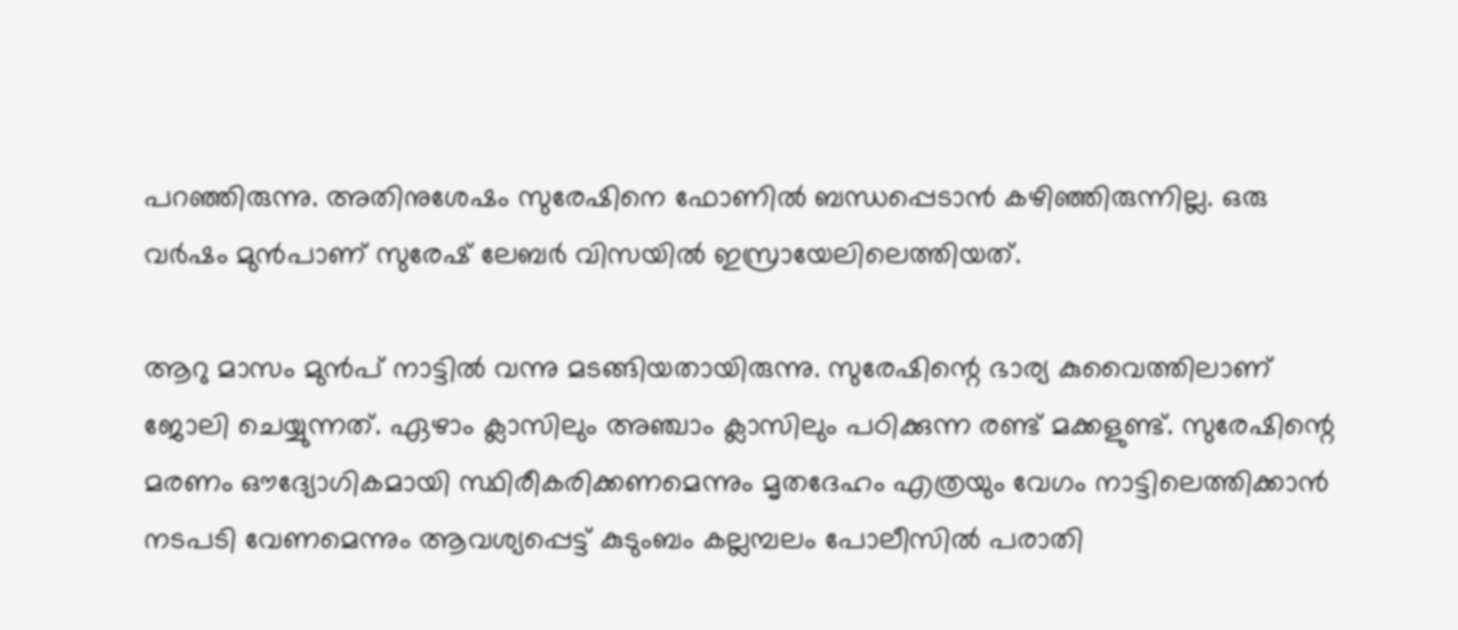പറഞ്ഞിരുന്നു. അതിനുശേഷം സുരേഷിനെ ഫോണിൽ ബന്ധപ്പെടാൻ കഴിഞ്ഞിരുന്നില്ല. ഒരു വർഷം മുൻപാണ് സുരേഷ് ലേബർ വിസയിൽ ഇസ്രായേലിലെത്തിയത്.

ആറു മാസം മുൻപ് നാട്ടിൽ വന്നു മടങ്ങിയതായിരുന്നു. സുരേഷിന്റെ ഭാര്യ കുവൈത്തിലാണ് ജോലി ചെയ്യുന്നത്. ഏഴാം ക്ലാസിലും അഞ്ചാം ക്ലാസിലും പഠിക്കുന്ന രണ്ട് മക്കളുണ്ട്. സുരേഷിന്റെ മരണം ഔദ്യോഗികമായി സ്ഥിരീകരിക്കണമെന്നും മൃതദേഹം എത്രയും വേഗം നാട്ടിലെത്തിക്കാൻ നടപടി വേണമെന്നും ആവശ്യപ്പെട്ട് കുടുംബം കല്ലമ്പലം പോലീസിൽ പരാതി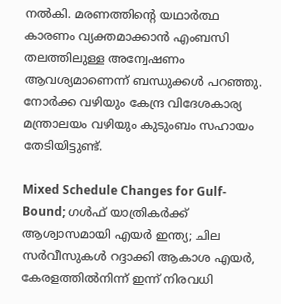നൽകി. മരണത്തിന്റെ യഥാർത്ഥ കാരണം വ്യക്തമാക്കാൻ എംബസി തലത്തിലുള്ള അന്വേഷണം ആവശ്യമാണെന്ന് ബന്ധുക്കൾ പറഞ്ഞു. നോർക്ക വഴിയും കേന്ദ്ര വിദേശകാര്യ മന്ത്രാലയം വഴിയും കുടുംബം സഹായം തേടിയിട്ടുണ്ട്.

Mixed Schedule Changes for Gulf-Bound; ഗൾഫ് യാത്രികർക്ക് ആശ്വാസമായി എയർ ഇന്ത്യ; ചില സർവീസുകൾ റദ്ദാക്കി ആകാശ എയർ, കേരളത്തിൽനിന്ന് ഇന്ന് നിരവധി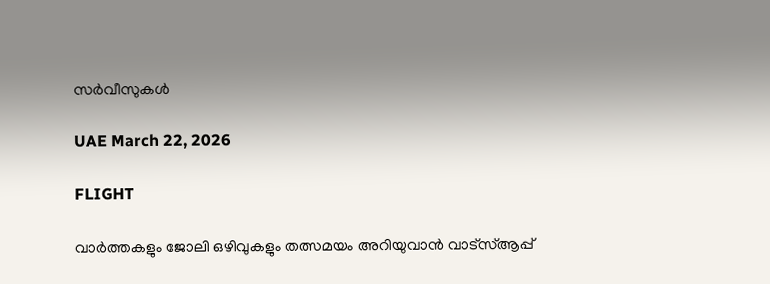സർവീസുകൾ

UAE March 22, 2026

FLIGHT

വാർത്തകളും ജോലി ഒഴിവുകളും തത്സമയം അറിയുവാൻ വാട്സ്ആപ്പ്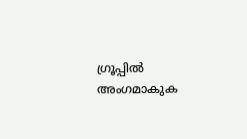ഗ്രൂപ്പിൽ അംഗമാകുക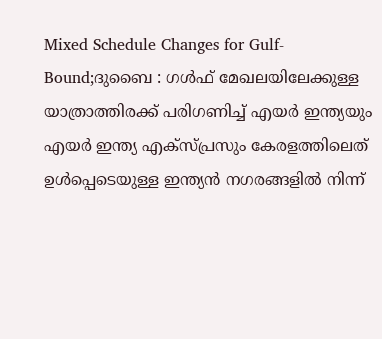Mixed Schedule Changes for Gulf-Bound;ദുബൈ : ഗൾഫ് മേഖലയിലേക്കുള്ള യാത്രാത്തിരക്ക് പരിഗണിച്ച് എയർ ഇന്ത്യയും എയർ ഇന്ത്യ എക്സ്പ്രസും കേരളത്തിലെത് ഉൾപ്പെടെയുള്ള ഇന്ത്യൻ നഗരങ്ങളിൽ നിന്ന്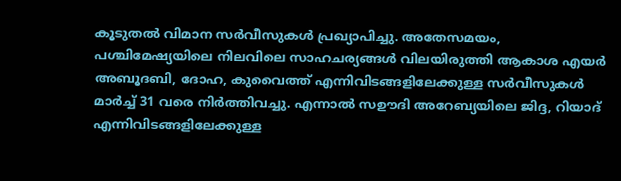കൂടുതൽ വിമാന സർവീസുകൾ പ്രഖ്യാപിച്ചു. അതേസമയം, പശ്ചിമേഷ്യയിലെ നിലവിലെ സാഹചര്യങ്ങൾ വിലയിരുത്തി ആകാശ എയർ അബൂദബി, ദോഹ, കുവൈത്ത് എന്നിവിടങ്ങളിലേക്കുള്ള സർവീസുകൾ മാർച്ച് 31 വരെ നിർത്തിവച്ചു. എന്നാൽ സഊദി അറേബ്യയിലെ ജിദ്ദ, റിയാദ് എന്നിവിടങ്ങളിലേക്കുള്ള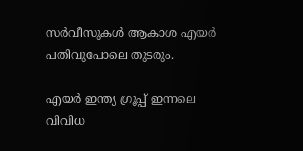സർവീസുകൾ ആകാശ എയർ പതിവുപോലെ തുടരും.

എയർ ഇന്ത്യ ഗ്രൂപ്പ് ഇന്നലെ വിവിധ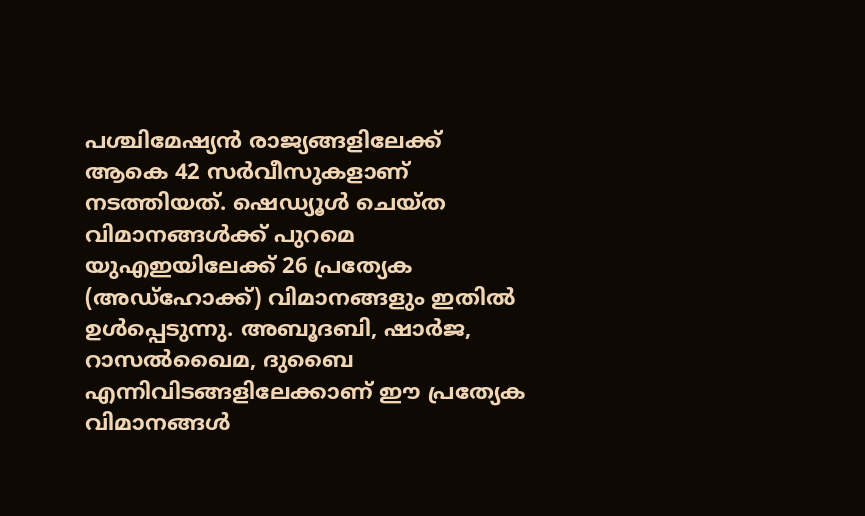പശ്ചിമേഷ്യൻ രാജ്യങ്ങളിലേക്ക് ആകെ 42 സർവീസുകളാണ് നടത്തിയത്. ഷെഡ്യൂൾ ചെയ്ത വിമാനങ്ങൾക്ക് പുറമെ യുഎഇയിലേക്ക് 26 പ്രത്യേക (അഡ്‌ഹോക്ക്) വിമാനങ്ങളും ഇതിൽ ഉൾപ്പെടുന്നു. അബൂദബി, ഷാർജ, റാസൽഖൈമ, ദുബൈ എന്നിവിടങ്ങളിലേക്കാണ് ഈ പ്രത്യേക വിമാനങ്ങൾ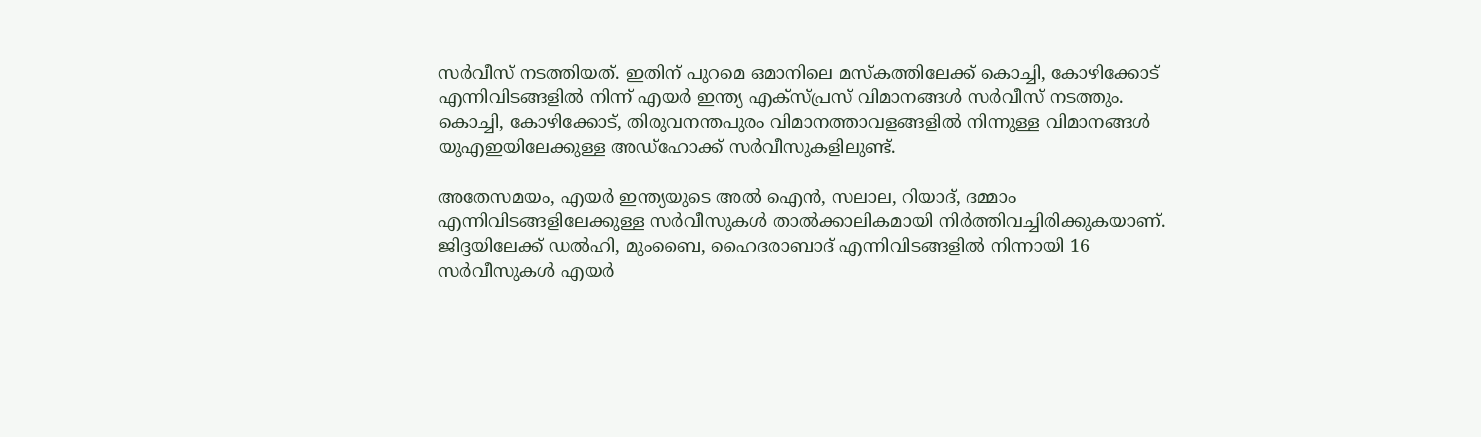സർവീസ് നടത്തിയത്. ഇതിന് പുറമെ ഒമാനിലെ മസ്‌കത്തിലേക്ക് കൊച്ചി, കോഴിക്കോട് എന്നിവിടങ്ങളിൽ നിന്ന് എയർ ഇന്ത്യ എക്സ്പ്രസ് വിമാനങ്ങൾ സർവീസ് നടത്തും. കൊച്ചി, കോഴിക്കോട്, തിരുവനന്തപുരം വിമാനത്താവളങ്ങളിൽ നിന്നുള്ള വിമാനങ്ങൾ യുഎഇയിലേക്കുള്ള അഡ്‌ഹോക്ക് സർവീസുകളിലുണ്ട്.

അതേസമയം, എയർ ഇന്ത്യയുടെ അൽ ഐൻ, സലാല, റിയാദ്, ദമ്മാം എന്നിവിടങ്ങളിലേക്കുള്ള സർവീസുകൾ താൽക്കാലികമായി നിർത്തിവച്ചിരിക്കുകയാണ്. ജിദ്ദയിലേക്ക് ഡൽഹി, മുംബൈ, ഹൈദരാബാദ് എന്നിവിടങ്ങളിൽ നിന്നായി 16 സർവീസുകൾ എയർ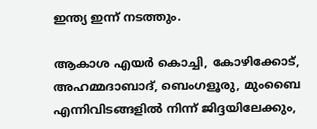ഇന്ത്യ ഇന്ന് നടത്തും.

ആകാശ എയർ കൊച്ചി, കോഴിക്കോട്, അഹമ്മദാബാദ്, ബെംഗളൂരു, മുംബൈ എന്നിവിടങ്ങളിൽ നിന്ന് ജിദ്ദയിലേക്കും,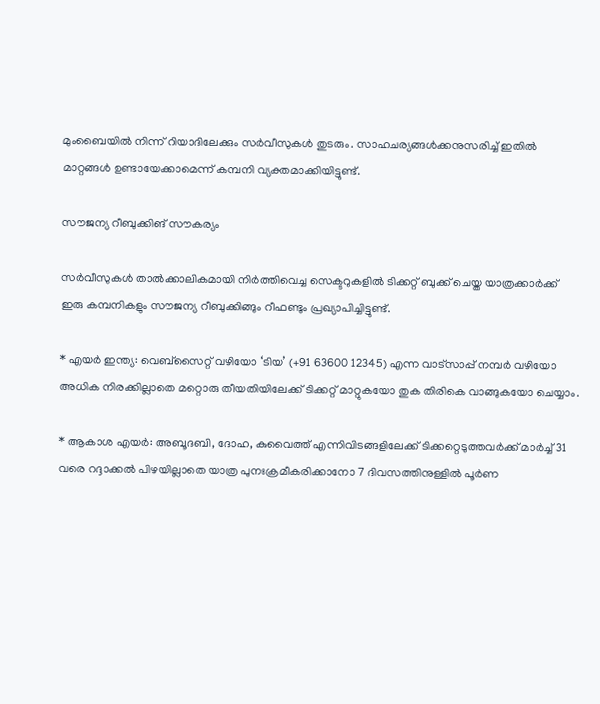മുംബൈയിൽ നിന്ന് റിയാദിലേക്കും സർവീസുകൾ തുടരും. സാഹചര്യങ്ങൾക്കനുസരിച്ച് ഇതിൽ മാറ്റങ്ങൾ ഉണ്ടായേക്കാമെന്ന് കമ്പനി വ്യക്തമാക്കിയിട്ടുണ്ട്.

സൗജന്യ റീബുക്കിങ് സൗകര്യം

സർവീസുകൾ താൽക്കാലികമായി നിർത്തിവെച്ച സെക്ടറുകളിൽ ടിക്കറ്റ് ബുക്ക് ചെയ്ത യാത്രക്കാർക്ക് ഇരു കമ്പനികളും സൗജന്യ റീബുക്കിങ്ങും റീഫണ്ടും പ്രഖ്യാപിച്ചിട്ടുണ്ട്.

* എയർ ഇന്ത്യ: വെബ്സൈറ്റ് വഴിയോ ‘ടിയ’ (+91 63600 12345) എന്ന വാട്സാപ്പ് നമ്പർ വഴിയോ അധിക നിരക്കില്ലാതെ മറ്റൊരു തീയതിയിലേക്ക് ടിക്കറ്റ് മാറ്റുകയോ തുക തിരികെ വാങ്ങുകയോ ചെയ്യാം.

* ആകാശ എയർ: അബൂദബി, ദോഹ, കുവൈത്ത് എന്നിവിടങ്ങളിലേക്ക് ടിക്കറ്റെടുത്തവർക്ക് മാർച്ച് 31 വരെ റദ്ദാക്കൽ പിഴയില്ലാതെ യാത്ര പുനഃക്രമീകരിക്കാനോ 7 ദിവസത്തിനുള്ളിൽ പൂർണ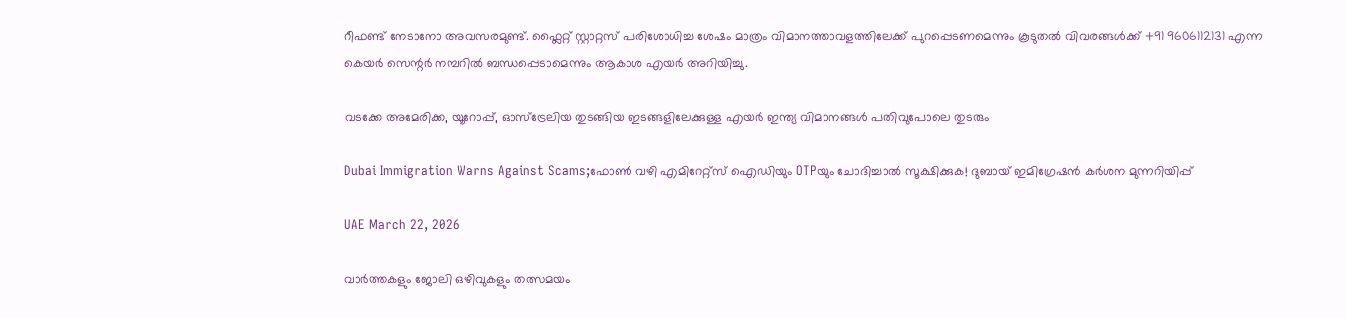റീഫണ്ട് നേടാനോ അവസരമുണ്ട്. ഫ്ലൈറ്റ് സ്റ്റാറ്റസ് പരിശോധിച്ച ശേഷം മാത്രം വിമാനത്താവളത്തിലേക്ക് പുറപ്പെടണമെന്നും കൂടുതൽ വിവരങ്ങൾക്ക് +91 9606112131 എന്ന കെയർ സെന്റർ നമ്പറിൽ ബന്ധപ്പെടാമെന്നും ആകാശ എയർ അറിയിച്ചു.

വടക്കേ അമേരിക്ക, യൂറോപ്പ്, ഓസ്‌ട്രേലിയ തുടങ്ങിയ ഇടങ്ങളിലേക്കുള്ള എയർ ഇന്ത്യ വിമാനങ്ങൾ പതിവുപോലെ തുടരും

Dubai Immigration Warns Against Scams;ഫോൺ വഴി എമിറേറ്റ്സ് ഐഡിയും OTPയും ചോദിച്ചാൽ സൂക്ഷിക്കുക! ദുബായ് ഇമിഗ്രേഷൻ കർശന മുന്നറിയിപ്പ്

UAE March 22, 2026

വാർത്തകളും ജോലി ഒഴിവുകളും തത്സമയം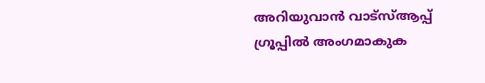അറിയുവാൻ വാട്സ്ആപ്പ് ഗ്രൂപ്പിൽ അംഗമാകുക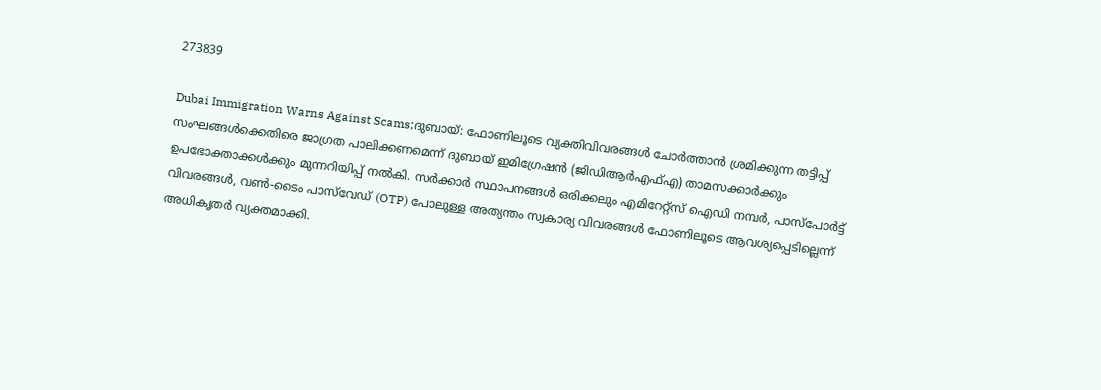273839

Dubai Immigration Warns Against Scams;ദുബായ്: ഫോണിലൂടെ വ്യക്തിവിവരങ്ങൾ ചോർത്താൻ ശ്രമിക്കുന്ന തട്ടിപ്പ് സംഘങ്ങൾക്കെതിരെ ജാഗ്രത പാലിക്കണമെന്ന് ദുബായ് ഇമിഗ്രേഷൻ (ജിഡിആർഎഫ്എ) താമസക്കാർക്കും ഉപഭോക്താക്കൾക്കും മുന്നറിയിപ്പ് നൽകി. സർക്കാർ സ്ഥാപനങ്ങൾ ഒരിക്കലും എമിറേറ്റ്സ് ഐഡി നമ്പർ, പാസ്‌പോർട്ട് വിവരങ്ങൾ, വൺ-ടൈം പാസ്‌വേഡ് (OTP) പോലുള്ള അത്യന്തം സ്വകാര്യ വിവരങ്ങൾ ഫോണിലൂടെ ആവശ്യപ്പെടില്ലെന്ന് അധികൃതർ വ്യക്തമാക്കി.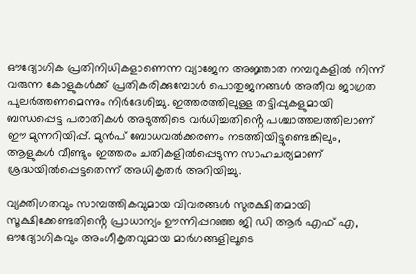ഔദ്യോഗിക പ്രതിനിധികളാണെന്ന വ്യാജേന അജ്ഞാത നമ്പറുകളിൽ നിന്ന് വരുന്ന കോളുകൾക്ക് പ്രതികരിക്കുമ്പോൾ പൊതുജനങ്ങൾ അതീവ ജാഗ്രത പുലർത്തണമെന്നും നിർദേശിച്ചു. ഇത്തരത്തിലുള്ള തട്ടിപ്പുകളുമായി ബന്ധപ്പെട്ട പരാതികൾ അടുത്തിടെ വർധിച്ചതിൻ്റെ പശ്ചാത്തലത്തിലാണ് ഈ മുന്നറിയിപ്പ്. മുൻപ് ബോധവൽക്കരണം നടത്തിയിട്ടുണ്ടെങ്കിലും, ആളുകൾ വീണ്ടും ഇത്തരം ചതികളിൽപ്പെടുന്ന സാഹചര്യമാണ് ശ്രദ്ധയിൽപ്പെട്ടതെന്ന് അധികൃതർ അറിയിച്ചു.

വ്യക്തിഗതവും സാമ്പത്തികവുമായ വിവരങ്ങൾ സുരക്ഷിതമായി സൂക്ഷിക്കേണ്ടതിൻ്റെ പ്രാധാന്യം ഊന്നിപ്പറഞ്ഞ ജി ഡി ആർ എഫ് എ, ഔദ്യോഗികവും അംഗീകൃതവുമായ മാർഗങ്ങളിലൂടെ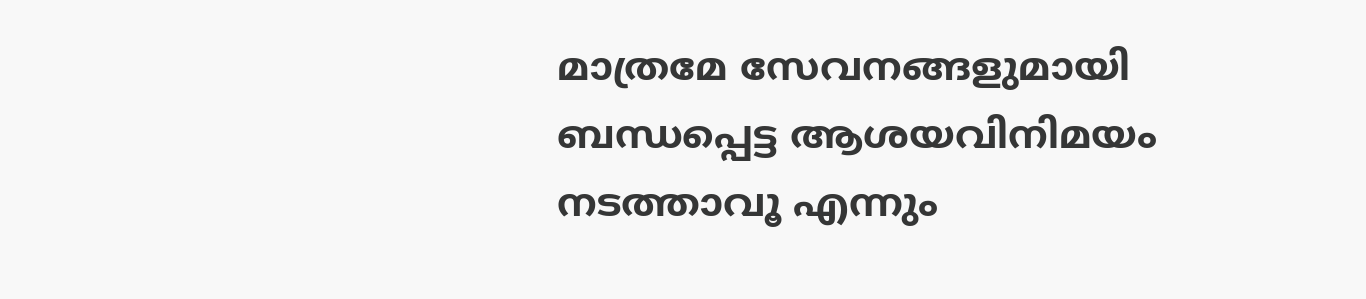മാത്രമേ സേവനങ്ങളുമായി ബന്ധപ്പെട്ട ആശയവിനിമയം നടത്താവൂ എന്നും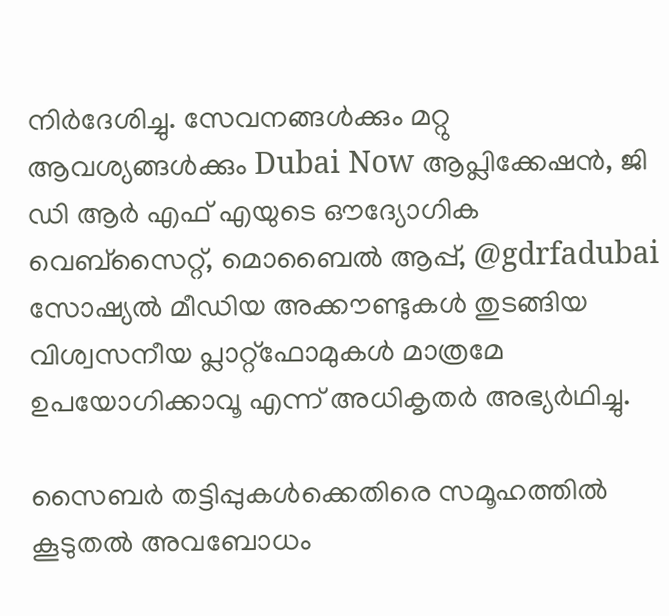നിർദേശിച്ചു. സേവനങ്ങൾക്കും മറ്റു ആവശ്യങ്ങൾക്കും Dubai Now ആപ്ലിക്കേഷൻ, ജി ഡി ആർ എഫ് എയുടെ ഔദ്യോഗിക വെബ്‌സൈറ്റ്, മൊബൈൽ ആപ്പ്, @gdrfadubai സോഷ്യൽ മീഡിയ അക്കൗണ്ടുകൾ തുടങ്ങിയ വിശ്വസനീയ പ്ലാറ്റ്‌ഫോമുകൾ മാത്രമേ ഉപയോഗിക്കാവൂ എന്ന് അധികൃതർ അഭ്യർഥിച്ചു.

സൈബർ തട്ടിപ്പുകൾക്കെതിരെ സമൂഹത്തിൽ കൂടുതൽ അവബോധം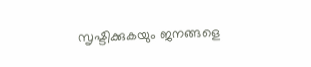സൃഷ്ടിക്കുകയും ജനങ്ങളെ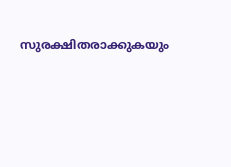സുരക്ഷിതരാക്കുകയും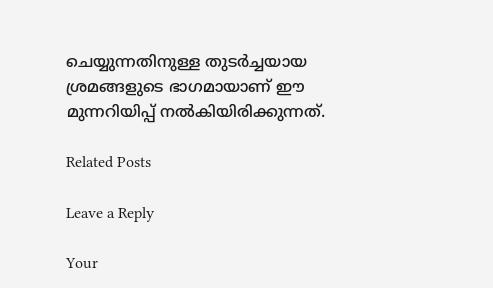ചെയ്യുന്നതിനുള്ള തുടർച്ചയായ ശ്രമങ്ങളുടെ ഭാഗമായാണ് ഈ മുന്നറിയിപ്പ് നൽകിയിരിക്കുന്നത്.

Related Posts

Leave a Reply

Your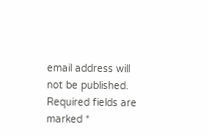email address will not be published. Required fields are marked *